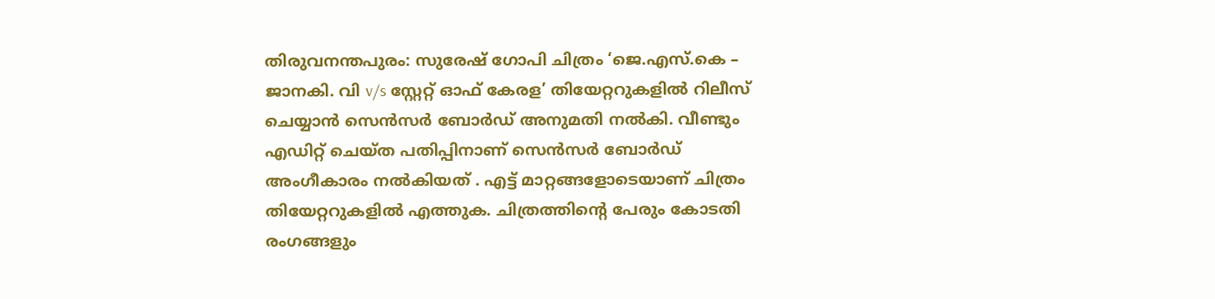തിരുവനന്തപുരം: സുരേഷ് ഗോപി ചിത്രം ‘ജെ.എസ്.കെ – ജാനകി. വി v/s സ്റ്റേറ്റ് ഓഫ് കേരള’ തിയേറ്ററുകളിൽ റിലീസ് ചെയ്യാൻ സെൻസർ ബോർഡ് അനുമതി നൽകി. വീണ്ടും എഡിറ്റ് ചെയ്ത പതിപ്പിനാണ് സെൻസർ ബോർഡ് അംഗീകാരം നൽകിയത് . എട്ട് മാറ്റങ്ങളോടെയാണ് ചിത്രം തിയേറ്ററുകളിൽ എത്തുക. ചിത്രത്തിന്റെ പേരും കോടതി രംഗങ്ങളും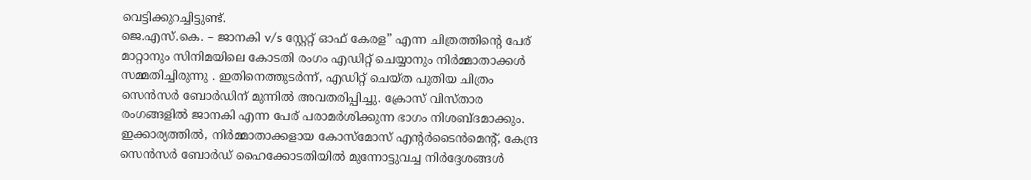വെട്ടിക്കുറച്ചിട്ടുണ്ട്.
ജെ.എസ്.കെ. – ജാനകി v/s സ്റ്റേറ്റ് ഓഫ് കേരള” എന്ന ചിത്രത്തിന്റെ പേര് മാറ്റാനും സിനിമയിലെ കോടതി രംഗം എഡിറ്റ് ചെയ്യാനും നിർമ്മാതാക്കൾ സമ്മതിച്ചിരുന്നു . ഇതിനെത്തുടർന്ന്, എഡിറ്റ് ചെയ്ത പുതിയ ചിത്രം സെൻസർ ബോർഡിന് മുന്നിൽ അവതരിപ്പിച്ചു. ക്രോസ് വിസ്താര രംഗങ്ങളിൽ ജാനകി എന്ന പേര് പരാമർശിക്കുന്ന ഭാഗം നിശബ്ദമാക്കും.
ഇക്കാര്യത്തിൽ, നിർമ്മാതാക്കളായ കോസ്മോസ് എന്റർടൈൻമെന്റ്, കേന്ദ്ര സെൻസർ ബോർഡ് ഹൈക്കോടതിയിൽ മുന്നോട്ടുവച്ച നിർദ്ദേശങ്ങൾ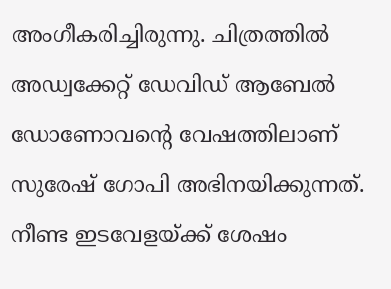അംഗീകരിച്ചിരുന്നു. ചിത്രത്തിൽ അഡ്വക്കേറ്റ് ഡേവിഡ് ആബേൽ ഡോണോവന്റെ വേഷത്തിലാണ് സുരേഷ് ഗോപി അഭിനയിക്കുന്നത്. നീണ്ട ഇടവേളയ്ക്ക് ശേഷം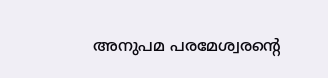അനുപമ പരമേശ്വരന്റെ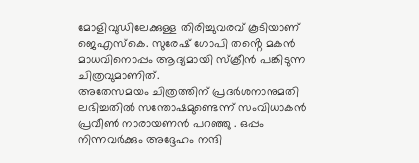മോളിവുഡിലേക്കുള്ള തിരിച്ചുവരവ് കൂടിയാണ് ജെഎസ്കെ. സുരേഷ് ഗോപി തൻ്റെ മകൻ മാധവിനൊപ്പം ആദ്യമായി സ്ക്രീൻ പങ്കിടുന്ന ചിത്രവുമാണിത്.
അതേസമയം ചിത്രത്തിന് പ്രദർശനാനുമതി ലഭിച്ചതിൽ സന്തോഷമുണ്ടെന്ന് സംവിധാകൻ പ്രവീൺ നാരായണൻ പറഞ്ഞു . ഒപ്പം നിന്നവർക്കും അദ്ദേഹം നന്ദി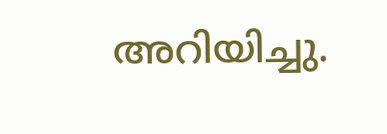അറിയിച്ചു.